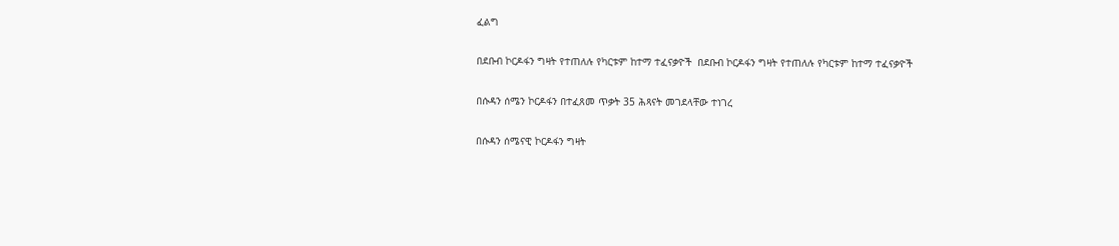ፈልግ

በደቡብ ኮርዶፋን ግዛት የተጠለሉ የካርቱም ከተማ ተፈናቃዮች  በደቡብ ኮርዶፋን ግዛት የተጠለሉ የካርቱም ከተማ ተፈናቃዮች

በሱዳን ሰሜን ኮርዶፋን በተፈጸመ ጥቃት 35 ሕጻናት መገደላቸው ተነገረ

በሱዳን ሰሜናዊ ኮርዶፋን ግዛት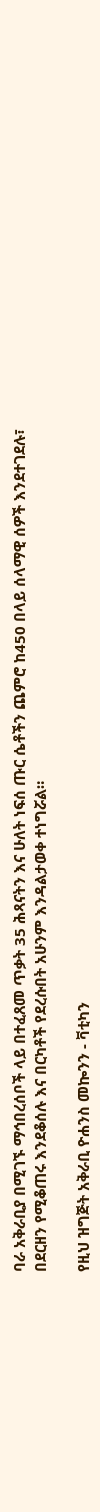ባራ አቅራቢያ በሚገኙ ማኅበረሰቦች ላይ በተፈጸመ ጥቃት 35 ሕጻናትን እና ሁለት ነፍሰ ጡር ሴቶችን ጨምሮ ከ450 በላይ ሰላማዊ ሰዎች እንደተገደሉ፣ በደርዘን የሚቆጠሩ እንደቆሰሉ እና በርካቶች የደረሱበት አሁንም እንዳልታወቀ ተነግሯል።

የዚህ ዝግጅት አቅራቢ ዮሐንስ መኰንን - ቫቲካን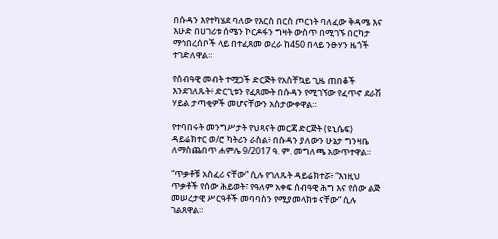በሱዳን እየተካሄደ ባለው የእርስ በርስ ጦርነት ባለፈው ቅዳሜ እና እሁድ በሀገሪቱ ሰሜን ኮርዶፋን ግዛት ውስጥ በሚገኙ በርካታ ማኅበረሰቦች ላይ በተፈጸመ ወረራ ከ450 በላይ ንፁሃን ዜጎች ተገድለዋል።

የሰብዓዊ መብት ተሟጋች ድርጅት የአስቸኳይ ጊዜ ጠበቆች እንደገለጹት፥ ድርጊቱን የፈጸሙት በሱዳን የሚገኘው የፈጥኖ ደራሽ ሃይል ታጣቂዎች መሆናቸውን አስታውቀዋል።

የተባበሩት መንግሥታት የህጻናት መርጃ ድርጅት (ዩኒሴፍ) ዳይሬክተር ወ/ሮ ካትሪን ራስል፥ በሱዳን ያለውን ሁኔታ ግንዛቤ ለማስጨበጥ ሐምሌ 9/2017 ዓ. ም. መግለጫ አውጥተዋል።

“ጥቃቶቹ አስፈሪ ናቸው” ሲሉ የገለጹት ዳይሬክተሯ፥ “እነዚህ ጥቃቶች የሰው ሕይወት፣ የዓለም አቀፍ ሰብዓዊ ሕግ እና የሰው ልጅ መሠረታዊ ሥርዓቶች መባባስን የሚያመላክቱ ናቸው” ሲሉ ገልጸዋል።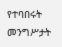የተባበሩት መንግሥታት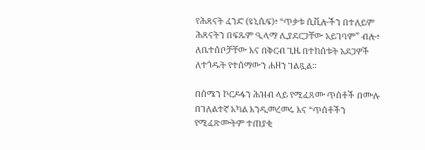የሕጻናት ፈንድ (ዩኒሴፍ)፥ “ጥቃቱ ሲቪሎችን በተለይም ሕጻናትን በፍጹም ዒላማ ሊያደርጋቸው አይገባም” ብሎ፥ ለቤተሰቦቻቸው እና በቅርብ ጊዜ በተከሰቱት አደጋዎች ለተጎዱት የተሰማውን ሐዘን ገልጿል።

በሰሜን ኮርዶፋን ሕዝብ ላይ የሚፈጸሙ ጥሰቶች በሙሉ በገለልተኛ አካል እንዲመረመሩ እና “ጥሰቶችን የሚፈጽሙትም ተጠያቂ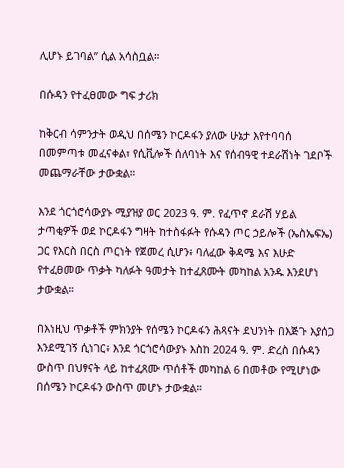ሊሆኑ ይገባል” ሲል አሳስቧል።

በሱዳን የተፈፀመው ግፍ ታሪክ

ከቅርብ ሳምንታት ወዲህ በሰሜን ኮርዶፋን ያለው ሁኔታ እየተባባሰ በመምጣቱ መፈናቀል፣ የሲቪሎች ሰለባነት እና የሰብዓዊ ተደራሽነት ገደቦች መጨማራቸው ታውቋል።

እንደ ጎርጎሮሳውያኑ ሚያዝያ ወር 2023 ዓ. ም. የፈጥኖ ደራሽ ሃይል ታጣቂዎች ወደ ኮርዶፋን ግዛት ከተስፋፉት የሱዳን ጦር ኃይሎች (ኤስኤፍኤ) ጋር የእርስ በርስ ጦርነት የጀመረ ሲሆን፥ ባለፈው ቅዳሜ እና እሁድ የተፈፀመው ጥቃት ካለፉት ዓመታት ከተፈጸሙት መካከል አንዱ እንደሆነ ታውቋል።

በእነዚህ ጥቃቶች ምክንያት የሰሜን ኮርዶፋን ሕጻናት ደህንነት በእጅጉ እያሰጋ እንደሚገኝ ሲነገር፥ እንደ ጎርጎሮሳውያኑ እስከ 2024 ዓ. ም. ድረስ በሱዳን ውስጥ በህፃናት ላይ ከተፈጸሙ ጥሰቶች መካከል 6 በመቶው የሚሆነው በሰሜን ኮርዶፋን ውስጥ መሆኑ ታውቋል።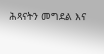ሕጻናትን መግደል እና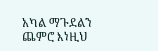አካል ማጉደልን ጨምሮ እነዚህ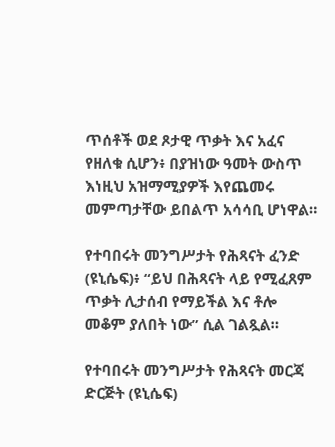ጥሰቶች ወደ ጾታዊ ጥቃት እና አፈና የዘለቁ ሲሆን፥ በያዝነው ዓመት ውስጥ እነዚህ አዝማሚያዎች እየጨመሩ መምጣታቸው ይበልጥ አሳሳቢ ሆነዋል።

የተባበሩት መንግሥታት የሕጻናት ፈንድ (ዩኒሴፍ)፥ “ይህ በሕጻናት ላይ የሚፈጸም ጥቃት ሊታሰብ የማይችል እና ቶሎ መቆም ያለበት ነው” ሲል ገልጿል።

የተባበሩት መንግሥታት የሕጻናት መርጃ ድርጅት (ዩኒሴፍ)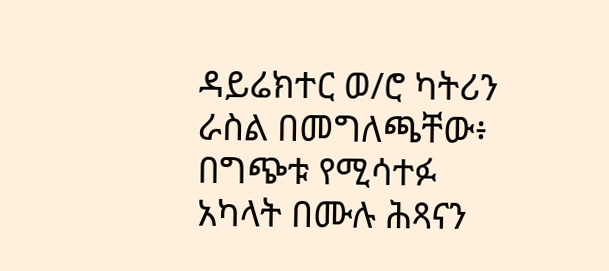ዳይሬክተር ወ/ሮ ካትሪን ራስል በመግለጫቸው፥ በግጭቱ የሚሳተፉ አካላት በሙሉ ሕጻናን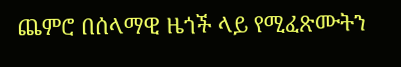ጨምሮ በሰላማዊ ዜጎች ላይ የሚፈጽሙትን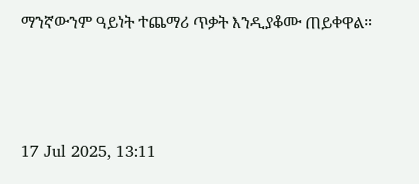ማንኛውንም ዓይነት ተጨማሪ ጥቃት እንዲያቆሙ ጠይቀዋል።



17 Jul 2025, 13:11